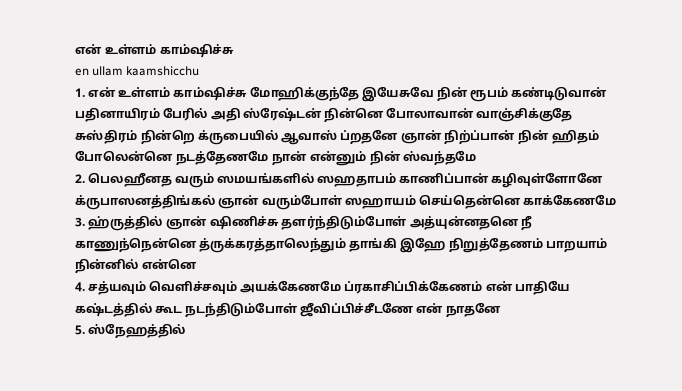என் உள்ளம் காம்ஷிச்சு
en ullam kaamshicchu
1. என் உள்ளம் காம்ஷிச்சு மோஹிக்குந்தே இயேசுவே நின் ரூபம் கண்டிடுவான் பதினாயிரம் பேரில் அதி ஸ்ரேஷ்டன் நின்னெ போலாவான் வாஞ்சிக்குதே
சுஸ்திரம் நின்றெ க்ருபையில் ஆவாஸ் ப்றதனே ஞான் நிற்ப்பான் நின் ஹிதம் போலென்னெ நடத்தேணமே நான் என்னும் நின் ஸ்வந்தமே
2. பெலஹீனத வரும் ஸமயங்களில் ஸஹதாபம் காணிப்பான் கழிவுள்ளோனே க்ருபாஸனத்திங்கல் ஞான் வரும்போள் ஸஹாயம் செய்தென்னெ காக்கேணமே
3. ஹ்ருத்தில் ஞான் ஷிணிச்சு தளர்ந்திடும்போள் அத்யுன்னதனெ நீ காணுந்நென்னெ த்ருக்கரத்தாலெந்தும் தாங்கி இஹே நிறுத்தேணம் பாறயாம் நின்னில் என்னெ
4. சத்யவும் வெளிச்சவும் அயக்கேணமே ப்ரகாசிப்பிக்கேணம் என் பாதியே கஷ்டத்தில் கூட நடந்திடும்போள் ஜீவிப்பிச்சீடணே என் நாதனே
5. ஸ்நேஹத்தில்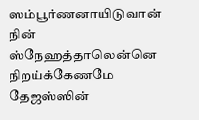ஸம்பூர்ணனாயிடுவான் நின் ஸ்நேஹத்தாலென்னெ நிறய்க்கேணமே தேஜஸ்ஸின்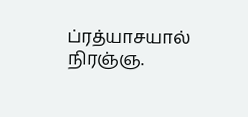ப்ரத்யாசயால் நிரஞ்ஞ.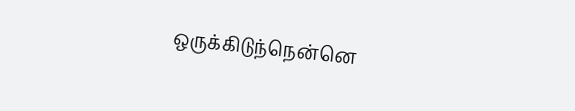ஒருக்கிடுந்நென்னெ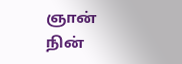ஞான் நின்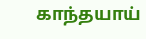காந்தயாய்